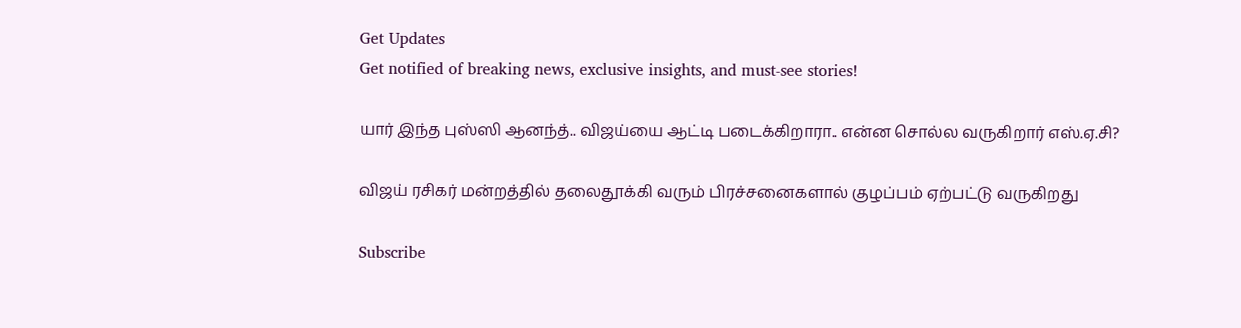Get Updates
Get notified of breaking news, exclusive insights, and must-see stories!

யார் இந்த புஸ்ஸி ஆனந்த்.. விஜய்யை ஆட்டி படைக்கிறாரா.. என்ன சொல்ல வருகிறார் எஸ்.ஏ.சி?

விஜய் ரசிகர் மன்றத்தில் தலைதூக்கி வரும் பிரச்சனைகளால் குழப்பம் ஏற்பட்டு வருகிறது

Subscribe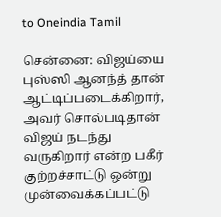to Oneindia Tamil

சென்னை: விஜய்யை புஸ்ஸி ஆனந்த் தான் ஆட்டிப்படைக்கிறார், அவர் சொல்படிதான் விஜய் நடந்து வருகிறார் என்ற பகீர் குற்றச்சாட்டு ஒன்று முன்வைக்கப்பட்டு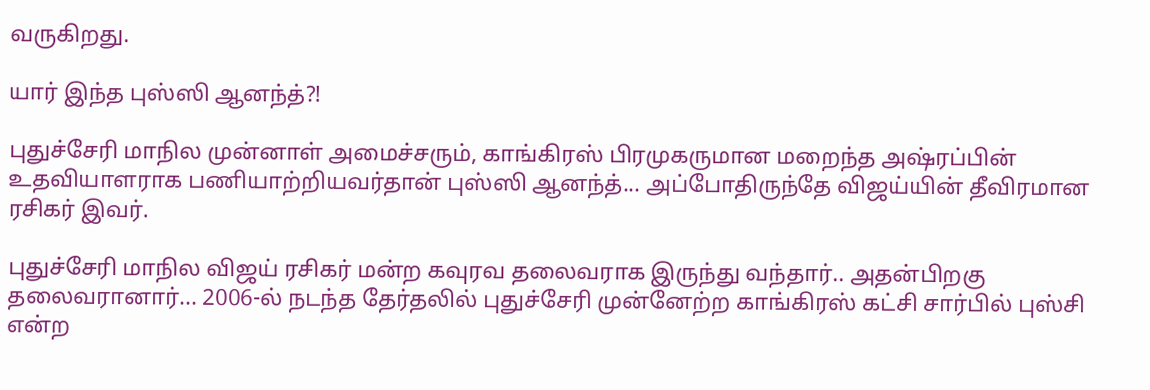வருகிறது.

யார் இந்த புஸ்ஸி ஆனந்த்?!

புதுச்சேரி மாநில முன்னாள் அமைச்சரும், காங்கிரஸ் பிரமுகருமான மறைந்த அஷ்ரப்பின் உதவியாளராக பணியாற்றியவர்தான் புஸ்ஸி ஆனந்த்... அப்போதிருந்தே விஜய்யின் தீவிரமான ரசிகர் இவர்.

புதுச்சேரி மாநில விஜய் ரசிகர் மன்ற கவுரவ தலைவராக இருந்து வந்தார்.. அதன்பிறகு தலைவரானார்... 2006-ல் நடந்த தேர்தலில் புதுச்சேரி முன்னேற்ற காங்கிரஸ் கட்சி சார்பில் புஸ்சி என்ற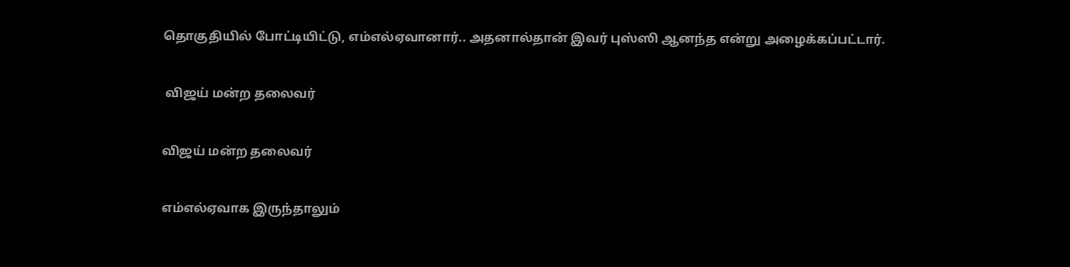தொகுதியில் போட்டியிட்டு, எம்எல்ஏவானார்.. அதனால்தான் இவர் புஸ்ஸி ஆனந்த என்று அழைக்கப்பட்டார்.

 விஜய் மன்ற தலைவர்

விஜய் மன்ற தலைவர்

எம்எல்ஏவாக இருந்தாலும்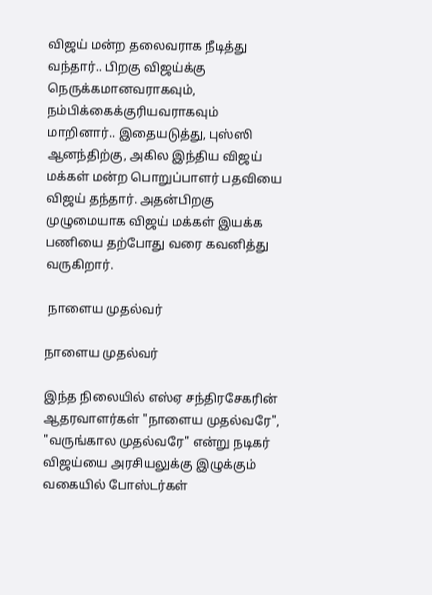விஜய் மன்ற தலைவராக நீடித்து வந்தார்.. பிறகு விஜய்க்கு நெருக்கமானவராகவும், நம்பிக்கைக்குரியவராகவும் மாறினார்.. இதையடுத்து, புஸ்ஸி ஆனந்திற்கு, அகில இந்திய விஜய் மக்கள் மன்ற பொறுப்பாளர் பதவியை விஜய் தந்தார். அதன்பிறகு முழுமையாக விஜய் மக்கள் இயக்க பணியை தற்போது வரை கவனித்து வருகிறார்.

 நாளைய முதல்வர்

நாளைய முதல்வர்

இந்த நிலையில் எஸ்ஏ சந்திரசேகரின் ஆதரவாளர்கள் "நாளைய முதல்வரே", "வருங்கால முதல்வரே" என்று நடிகர் விஜய்யை அரசியலுக்கு இழுக்கும் வகையில் போஸ்டர்கள்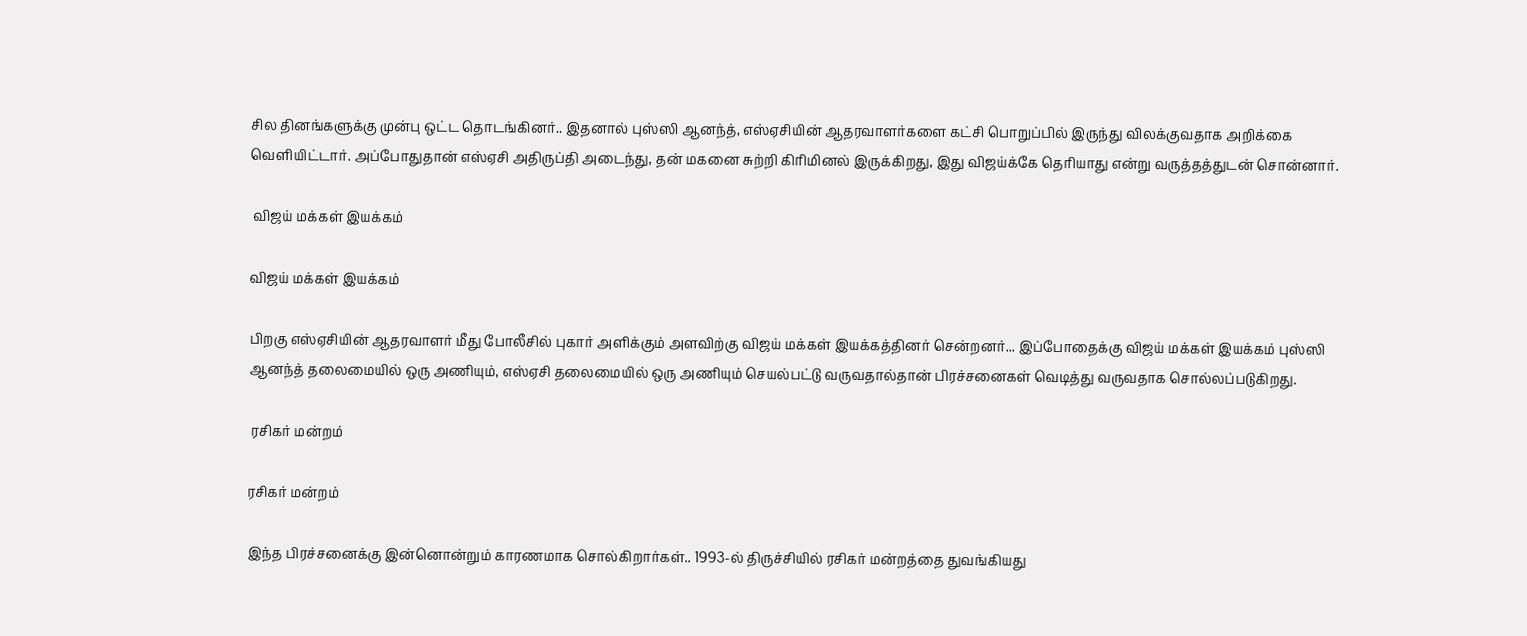சில தினங்களுக்கு முன்பு ஒட்ட தொடங்கினர்.. இதனால் புஸ்ஸி ஆனந்த், எஸ்ஏசியின் ஆதரவாளர்களை கட்சி பொறுப்பில் இருந்து விலக்குவதாக அறிக்கை வெளியிட்டார். அப்போதுதான் எஸ்ஏசி அதிருப்தி அடைந்து, தன் மகனை சுற்றி கிரிமினல் இருக்கிறது, இது விஜய்க்கே தெரியாது என்று வருத்தத்துடன் சொன்னார்.

 விஜய் மக்கள் இயக்கம்

விஜய் மக்கள் இயக்கம்

பிறகு எஸ்ஏசியின் ஆதரவாளர் மீது போலீசில் புகார் அளிக்கும் அளவிற்கு விஜய் மக்கள் இயக்கத்தினர் சென்றனர்... இப்போதைக்கு விஜய் மக்கள் இயக்கம் புஸ்ஸி ஆனந்த் தலைமையில் ஒரு அணியும், எஸ்ஏசி தலைமையில் ஒரு அணியும் செயல்பட்டு வருவதால்தான் பிரச்சனைகள் வெடித்து வருவதாக சொல்லப்படுகிறது.

 ரசிகர் மன்றம்

ரசிகர் மன்றம்

இந்த பிரச்சனைக்கு இன்னொன்றும் காரணமாக சொல்கிறார்கள்.. 1993-ல் திருச்சியில் ரசிகர் மன்றத்தை துவங்கியது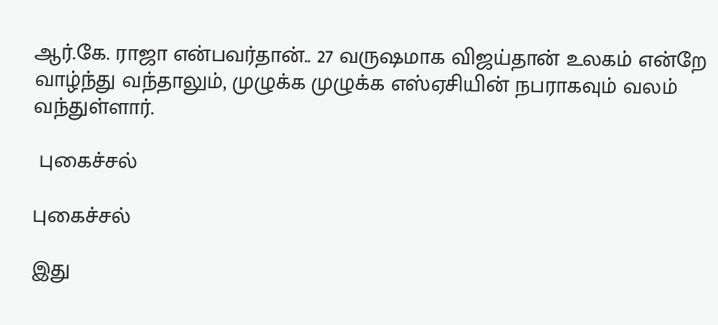ஆர்.கே. ராஜா என்பவர்தான்.. 27 வருஷமாக விஜய்தான் உலகம் என்றே வாழ்ந்து வந்தாலும், முழுக்க முழுக்க எஸ்ஏசியின் நபராகவும் வலம் வந்துள்ளார்.

 புகைச்சல்

புகைச்சல்

இது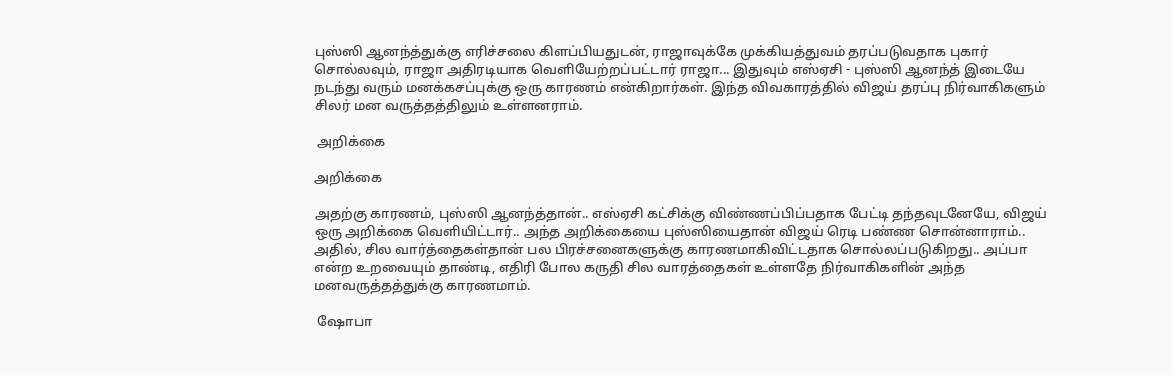புஸ்ஸி ஆனந்த்துக்கு எரிச்சலை கிளப்பியதுடன், ராஜாவுக்கே முக்கியத்துவம் தரப்படுவதாக புகார் சொல்லவும், ராஜா அதிரடியாக வெளியேற்றப்பட்டார் ராஜா... இதுவும் எஸ்ஏசி - புஸ்ஸி ஆனந்த் இடையே நடந்து வரும் மனக்கசப்புக்கு ஒரு காரணம் என்கிறார்கள். இந்த விவகாரத்தில் விஜய் தரப்பு நிர்வாகிகளும் சிலர் மன வருத்தத்திலும் உள்ளனராம்.

 அறிக்கை

அறிக்கை

அதற்கு காரணம், புஸ்ஸி ஆனந்த்தான்.. எஸ்ஏசி கட்சிக்கு விண்ணப்பிப்பதாக பேட்டி தந்தவுடனேயே, விஜய் ஒரு அறிக்கை வெளியிட்டார்.. அந்த அறிக்கையை புஸ்ஸியைதான் விஜய் ரெடி பண்ண சொன்னாராம்.. அதில், சில வார்த்தைகள்தான் பல பிரச்சனைகளுக்கு காரணமாகிவிட்டதாக சொல்லப்படுகிறது.. அப்பா என்ற உறவையும் தாண்டி, எதிரி போல கருதி சில வாரத்தைகள் உள்ளதே நிர்வாகிகளின் அந்த மனவருத்தத்துக்கு காரணமாம்.

 ஷோபா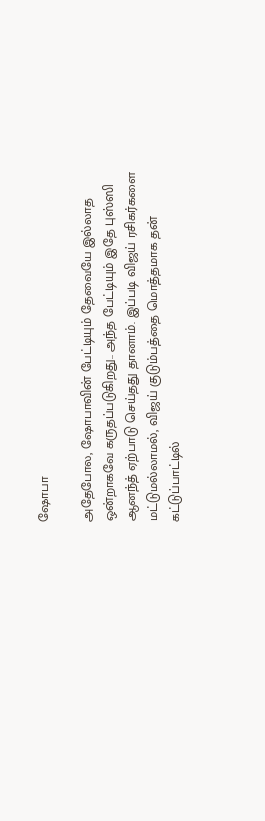ஷோபா

அதேபோல, ஷோபாவின் பேட்டியும் தேவையே இல்லாத ஒன்றாகவே கருதப்படுகிறது.. அந்த பேட்டியும் இதே புஸ்ஸி ஆனந்த் ஏற்பாடு செய்தது தானாம். இப்படி விஜய் ரசிகர்களை மட்டுமல்லாமல், விஜய் குடும்பத்தை மொத்தமாக தன் கட்டுப்பாட்டில்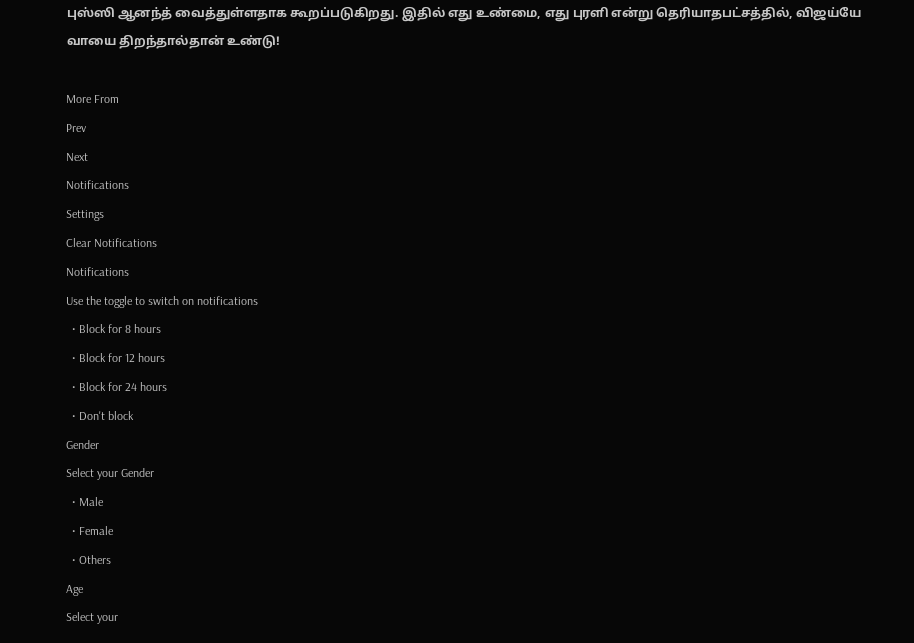புஸ்ஸி ஆனந்த் வைத்துள்ளதாக கூறப்படுகிறது. இதில் எது உண்மை, எது புரளி என்று தெரியாதபட்சத்தில், விஜய்யே வாயை திறந்தால்தான் உண்டு!

More From
Prev
Next
Notifications
Settings
Clear Notifications
Notifications
Use the toggle to switch on notifications
  • Block for 8 hours
  • Block for 12 hours
  • Block for 24 hours
  • Don't block
Gender
Select your Gender
  • Male
  • Female
  • Others
Age
Select your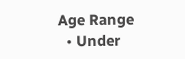Age Range
  • Under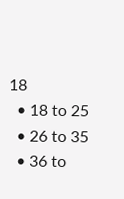18
  • 18 to 25
  • 26 to 35
  • 36 to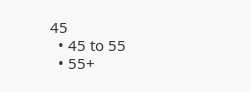45
  • 45 to 55
  • 55+